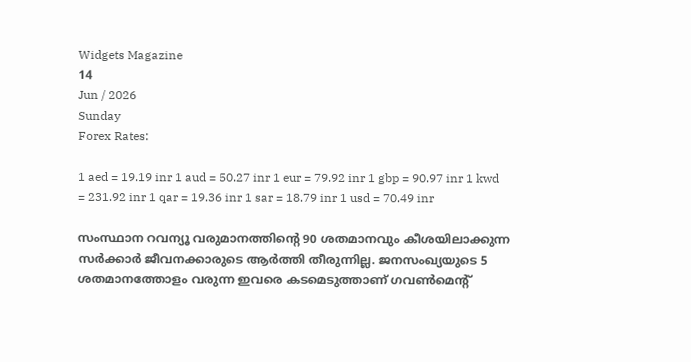Widgets Magazine
14
Jun / 2026
Sunday
Forex Rates:

1 aed = 19.19 inr 1 aud = 50.27 inr 1 eur = 79.92 inr 1 gbp = 90.97 inr 1 kwd = 231.92 inr 1 qar = 19.36 inr 1 sar = 18.79 inr 1 usd = 70.49 inr

സംസ്ഥാന റവന്യൂ വരുമാനത്തിന്റെ 90 ശതമാനവും കീശയിലാക്കുന്ന സര്‍ക്കാര്‍ ജീവനക്കാരുടെ ആര്‍ത്തി തീരുന്നില്ല. ജനസംഖ്യയുടെ 5 ശതമാനത്തോളം വരുന്ന ഇവരെ കടമെടുത്താണ് ഗവണ്‍മെന്റ്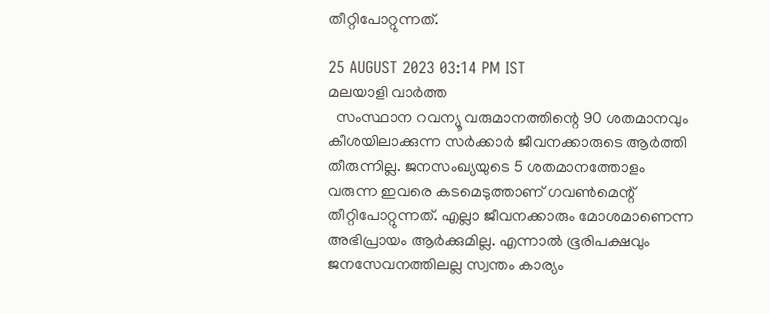തീറ്റിപോറ്റുന്നത്.

25 AUGUST 2023 03:14 PM IST
മലയാളി വാര്‍ത്ത
  സംസ്ഥാന റവന്യൂ വരുമാനത്തിന്റെ 90 ശതമാനവും കീശയിലാക്കുന്ന സര്‍ക്കാര്‍ ജീവനക്കാരുടെ ആര്‍ത്തി തീരുന്നില്ല. ജനസംഖ്യയുടെ 5 ശതമാനത്തോളം വരുന്ന ഇവരെ കടമെടുത്താണ് ഗവണ്‍മെന്റ് തീറ്റിപോറ്റുന്നത്. എല്ലാ ജീവനക്കാരും മോശമാണെന്ന അഭിപ്രായം ആര്‍ക്കുമില്ല. എന്നാല്‍ ഭൂരിപക്ഷവും ജനസേവനത്തിലല്ല സ്വന്തം കാര്യം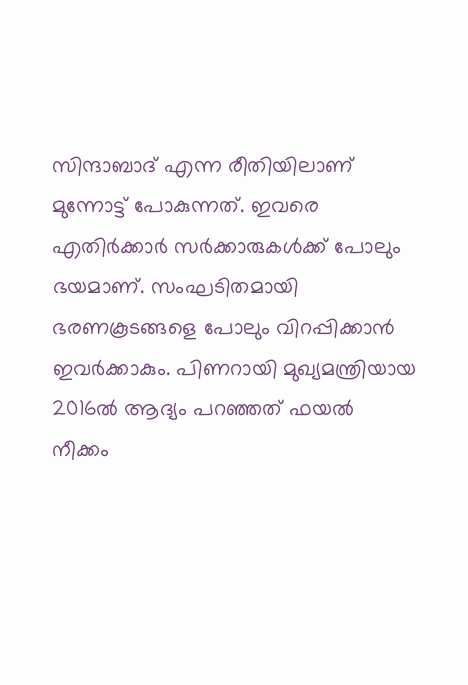സിന്ദാബാദ് എന്ന രീതിയിലാണ് മുന്നോട്ട് പോകുന്നത്. ഇവരെ എതിര്‍ക്കാര്‍ സര്‍ക്കാരുകള്‍ക്ക് പോലും ഭയമാണ്. സംഘടിതമായി ഭരണകൂടങ്ങളെ പോലും വിറപ്പിക്കാന്‍ ഇവര്‍ക്കാകും. പിണറായി മുഖ്യമന്ത്രിയായ 2016ല്‍ ആദ്യം പറഞ്ഞത് ഫയല്‍ നീക്കം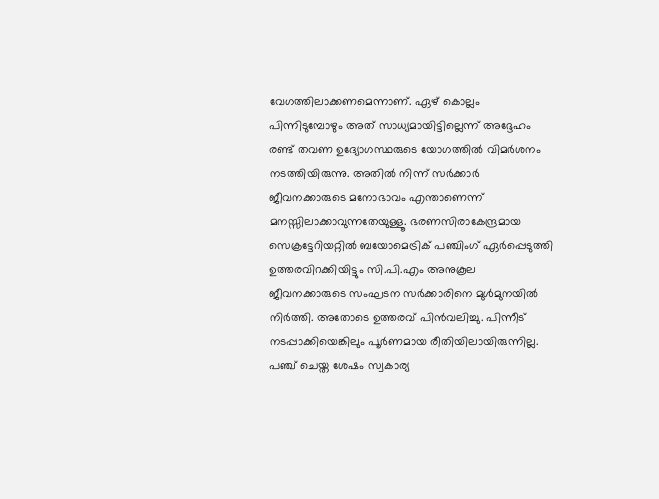വേഗത്തിലാക്കണമെന്നാണ്. ഏഴ് കൊല്ലം പിന്നിടുമ്പോഴും അത് സാധ്യമായിട്ടില്ലെന്ന് അദ്ദേഹം രണ്ട് തവണ ഉദ്യോഗസ്ഥരുടെ യോഗത്തില്‍ വിമര്‍ശനം നടത്തിയിരുന്നു. അതില്‍ നിന്ന് സര്‍ക്കാര്‍ ജീവനക്കാരുടെ മനോഭാവം എന്താണെന്ന് മനസ്സിലാക്കാവുന്നതേയുള്ളൂ. ഭരണസിരാകേന്ദ്രമായ സെക്രട്ടേറിയറ്റില്‍ ബയോമെട്രിക് പഞ്ചിംഗ് ഏര്‍പ്പെടുത്തി ഉത്തരവിറക്കിയിട്ടും സി.പി.എം അനുകൂല ജീവനക്കാരുടെ സംഘടന സര്‍ക്കാരിനെ മുള്‍മുനയില്‍ നിര്‍ത്തി. അതോടെ ഉത്തരവ് പിന്‍വലിച്ചു. പിന്നീട് നടപ്പാക്കിയെങ്കിലും പൂര്‍ണമായ രീതിയിലായിരുന്നില്ല. പഞ്ച് ചെയ്ത ശേഷം സ്വകാര്യ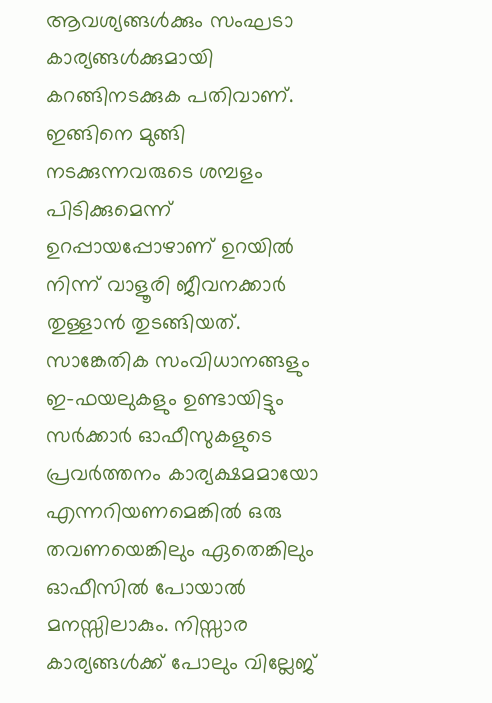ആവശ്യങ്ങള്‍ക്കും സംഘടാ കാര്യങ്ങള്‍ക്കുമായി കറങ്ങിനടക്കുക പതിവാണ്. ഇങ്ങിനെ മുങ്ങി നടക്കുന്നവരുടെ ശമ്പളം പിടിക്കുമെന്ന് ഉറപ്പായപ്പോഴാണ് ഉറയില്‍ നിന്ന് വാളൂരി ജീവനക്കാര്‍ തുള്ളാന്‍ തുടങ്ങിയത്.   സാങ്കേതിക സംവിധാനങ്ങളും ഇ-ഫയലുകളും ഉണ്ടായിട്ടും സര്‍ക്കാര്‍ ഓഫീസുകളുടെ പ്രവര്‍ത്തനം കാര്യക്ഷമമായോ എന്നറിയണമെങ്കില്‍ ഒരു തവണയെങ്കിലും ഏതെങ്കിലും ഓഫീസില്‍ പോയാല്‍ മനസ്സിലാകും. നിസ്സാര കാര്യങ്ങള്‍ക്ക് പോലും വില്ലേജ്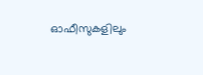ഓഫീസുകളിലും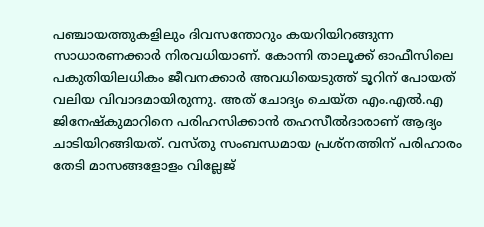പഞ്ചായത്തുകളിലും ദിവസന്തോറും കയറിയിറങ്ങുന്ന സാധാരണക്കാര്‍ നിരവധിയാണ്. കോന്നി താലൂക്ക് ഓഫീസിലെ പകുതിയിലധികം ജീവനക്കാര്‍ അവധിയെടുത്ത് ടൂറിന് പോയത് വലിയ വിവാദമായിരുന്നു. അത് ചോദ്യം ചെയ്ത എം.എല്‍.എ ജിനേഷ്‌കുമാറിനെ പരിഹസിക്കാന്‍ തഹസീല്‍ദാരാണ് ആദ്യം ചാടിയിറങ്ങിയത്. വസ്തു സംബന്ധമായ പ്രശ്‌നത്തിന് പരിഹാരം തേടി മാസങ്ങളോളം വില്ലേജ്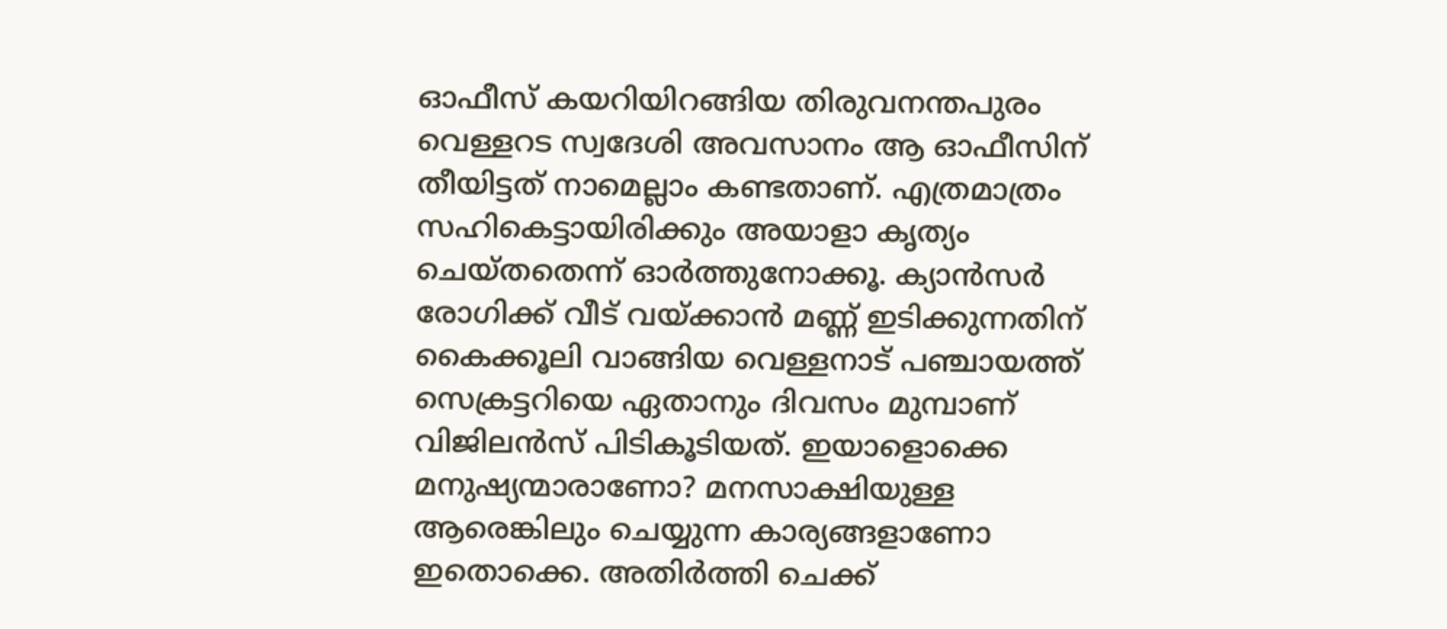ഓഫീസ് കയറിയിറങ്ങിയ തിരുവനന്തപുരം വെള്ളറട സ്വദേശി അവസാനം ആ ഓഫീസിന് തീയിട്ടത് നാമെല്ലാം കണ്ടതാണ്. എത്രമാത്രം സഹികെട്ടായിരിക്കും അയാളാ കൃത്യം ചെയ്തതെന്ന് ഓര്‍ത്തുനോക്കൂ. ക്യാന്‍സര്‍ രോഗിക്ക് വീട് വയ്ക്കാന്‍ മണ്ണ് ഇടിക്കുന്നതിന് കൈക്കൂലി വാങ്ങിയ വെള്ളനാട് പഞ്ചായത്ത് സെക്രട്ടറിയെ ഏതാനും ദിവസം മുമ്പാണ് വിജിലന്‍സ് പിടികൂടിയത്. ഇയാളൊക്കെ മനുഷ്യന്മാരാണോ? മനസാക്ഷിയുള്ള ആരെങ്കിലും ചെയ്യുന്ന കാര്യങ്ങളാണോ ഇതൊക്കെ. അതിര്‍ത്തി ചെക്ക്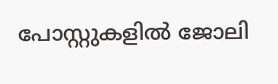പോസ്റ്റുകളില്‍ ജോലി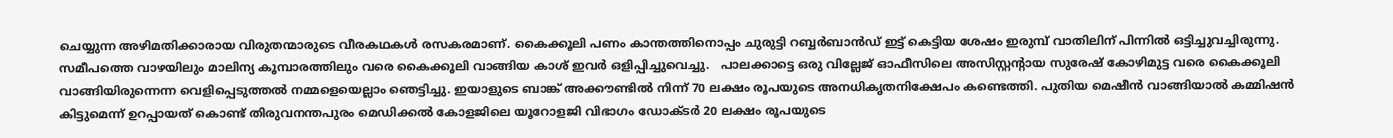ചെയ്യുന്ന അഴിമതിക്കാരായ വിരുതന്മാരുടെ വീരകഥകള്‍ രസകരമാണ്. കൈക്കൂലി പണം കാന്തത്തിനൊപ്പം ചുരുട്ടി റബ്ബര്‍ബാന്‍ഡ് ഇട്ട് കെട്ടിയ ശേഷം ഇരുമ്പ് വാതിലിന് പിന്നില്‍ ഒട്ടിച്ചുവച്ചിരുന്നു. സമീപത്തെ വാഴയിലും മാലിന്യ കൂമ്പാരത്തിലും വരെ കൈക്കൂലി വാങ്ങിയ കാശ് ഇവര്‍ ഒളിപ്പിച്ചുവെച്ചു.   പാലക്കാട്ടെ ഒരു വില്ലേജ് ഓഫീസിലെ അസിസ്റ്റന്റായ സുരേഷ് കോഴിമുട്ട വരെ കൈക്കൂലി വാങ്ങിയിരുന്നെന്ന വെളിപ്പെടുത്തല്‍ നമ്മളെയെല്ലാം ഞെട്ടിച്ചു. ഇയാളുടെ ബാങ്ക് അക്കൗണ്ടില്‍ നിന്ന് 70 ലക്ഷം രൂപയുടെ അനധികൃതനിക്ഷേപം കണ്ടെത്തി. പുതിയ മെഷീന്‍ വാങ്ങിയാല്‍ കമ്മിഷന്‍ കിട്ടുമെന്ന് ഉറപ്പായത് കൊണ്ട് തിരുവനന്തപുരം മെഡിക്കല്‍ കോളജിലെ യൂറോളജി വിഭാഗം ഡോക്ടര്‍ 20 ലക്ഷം രൂപയുടെ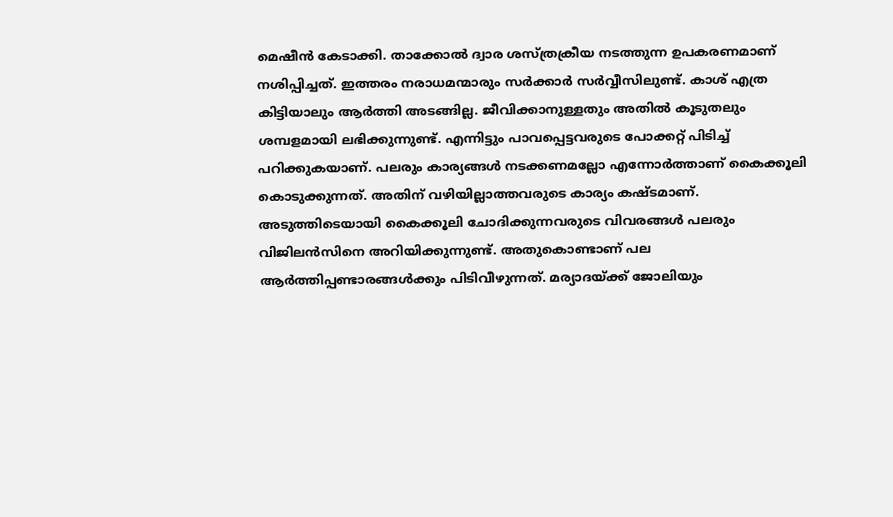മെഷീന്‍ കേടാക്കി. താക്കോല്‍ ദ്വാര ശസ്ത്രക്രീയ നടത്തുന്ന ഉപകരണമാണ് നശിപ്പിച്ചത്. ഇത്തരം നരാധമന്മാരും സര്‍ക്കാര്‍ സര്‍വ്വീസിലുണ്ട്. കാശ് എത്ര കിട്ടിയാലും ആര്‍ത്തി അടങ്ങില്ല. ജീവിക്കാനുള്ളതും അതില്‍ കൂടുതലും ശമ്പളമായി ലഭിക്കുന്നുണ്ട്. എന്നിട്ടും പാവപ്പെട്ടവരുടെ പോക്കറ്റ് പിടിച്ച് പറിക്കുകയാണ്. പലരും കാര്യങ്ങള്‍ നടക്കണമല്ലോ എന്നോര്‍ത്താണ് കൈക്കൂലി കൊടുക്കുന്നത്. അതിന് വഴിയില്ലാത്തവരുടെ കാര്യം കഷ്ടമാണ്. അടുത്തിടെയായി കൈക്കൂലി ചോദിക്കുന്നവരുടെ വിവരങ്ങള്‍ പലരും വിജിലന്‍സിനെ അറിയിക്കുന്നുണ്ട്. അതുകൊണ്ടാണ് പല ആര്‍ത്തിപ്പണ്ടാരങ്ങള്‍ക്കും പിടിവീഴുന്നത്. മര്യാദയ്ക്ക് ജോലിയും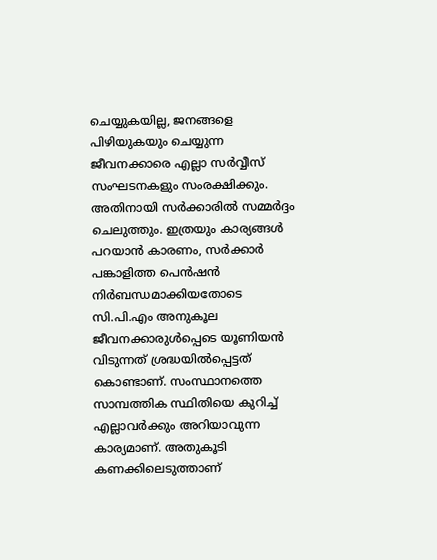ചെയ്യുകയില്ല, ജനങ്ങളെ പിഴിയുകയും ചെയ്യുന്ന ജീവനക്കാരെ എല്ലാ സര്‍വ്വീസ് സംഘടനകളും സംരക്ഷിക്കും. അതിനായി സര്‍ക്കാരില്‍ സമ്മര്‍ദ്ദം ചെലുത്തും. ഇത്രയും കാര്യങ്ങള്‍ പറയാന്‍ കാരണം, സര്‍ക്കാര്‍ പങ്കാളിത്ത പെന്‍ഷന്‍ നിര്‍ബന്ധമാക്കിയതോടെ സി.പി.എം അനുകൂല ജീവനക്കാരുള്‍പ്പെടെ യൂണിയന്‍ വിടുന്നത് ശ്രദ്ധയില്‍പ്പെട്ടത് കൊണ്ടാണ്. സംസ്ഥാനത്തെ സാമ്പത്തിക സ്ഥിതിയെ കുറിച്ച് എല്ലാവര്‍ക്കും അറിയാവുന്ന കാര്യമാണ്. അതുകൂടി കണക്കിലെടുത്താണ്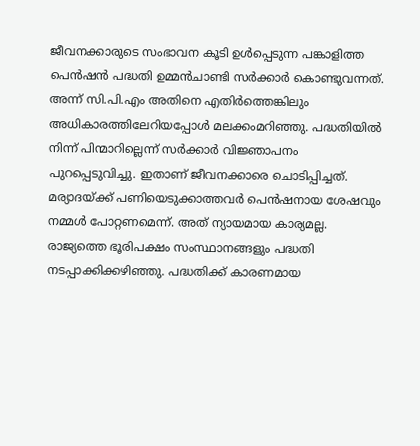ജീവനക്കാരുടെ സംഭാവന കൂടി ഉള്‍പ്പെടുന്ന പങ്കാളിത്ത പെന്‍ഷന്‍ പദ്ധതി ഉമ്മന്‍ചാണ്ടി സര്‍ക്കാര്‍ കൊണ്ടുവന്നത്. അന്ന് സി.പി.എം അതിനെ എതിര്‍ത്തെങ്കിലും അധികാരത്തിലേറിയപ്പോള്‍ മലക്കംമറിഞ്ഞു. പദ്ധതിയില്‍ നിന്ന് പിന്മാറില്ലെന്ന് സര്‍ക്കാര്‍ വിജ്ഞാപനം പുറപ്പെടുവിച്ചു. ഇതാണ് ജീവനക്കാരെ ചൊടിപ്പിച്ചത്. മര്യാദയ്ക്ക് പണിയെടുക്കാത്തവര്‍ പെന്‍ഷനായ ശേഷവും നമ്മള്‍ പോറ്റണമെന്ന്. അത് ന്യായമായ കാര്യമല്ല. രാജ്യത്തെ ഭൂരിപക്ഷം സംസ്ഥാനങ്ങളും പദ്ധതി നടപ്പാക്കിക്കഴിഞ്ഞു. പദ്ധതിക്ക് കാരണമായ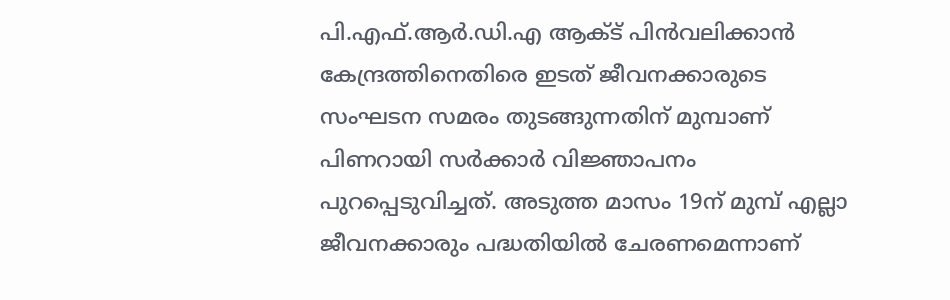പി.എഫ്.ആര്‍.ഡി.എ ആക്ട് പിന്‍വലിക്കാന്‍ കേന്ദ്രത്തിനെതിരെ ഇടത് ജീവനക്കാരുടെ സംഘടന സമരം തുടങ്ങുന്നതിന് മുമ്പാണ് പിണറായി സര്‍ക്കാര്‍ വിജ്ഞാപനം പുറപ്പെടുവിച്ചത്. അടുത്ത മാസം 19ന് മുമ്പ് എല്ലാ ജീവനക്കാരും പദ്ധതിയില്‍ ചേരണമെന്നാണ്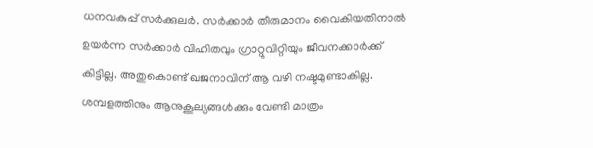ധനവകുപ്പ് സര്‍ക്കുലര്‍. സര്‍ക്കാര്‍ തീരുമാനം വൈകിയതിനാല്‍ ഉയര്‍ന്ന സര്‍ക്കാര്‍ വിഹിതവും ഗ്രാറ്റുവിറ്റിയും ജീവനക്കാര്‍ക്ക് കിട്ടില്ല. അതുകൊണ്ട് ഖജനാവിന് ആ വഴി നഷ്ടമുണ്ടാകില്ല. ശമ്പളത്തിനും ആനുകൂല്യങ്ങള്‍ക്കും വേണ്ടി മാത്രം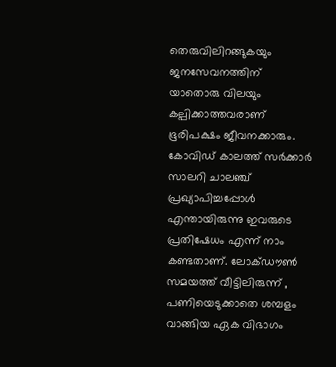തെരുവിലിറങ്ങുകയും ജനസേവനത്തിന് യാതൊരു വിലയും കല്പിക്കാത്തവരാണ് ഭൂരിപക്ഷം ജീവനക്കാരും. കോവിഡ് കാലത്ത് സര്‍ക്കാര്‍ സാലറി ചാലഞ്ച് പ്രഖ്യാപിച്ചപ്പോള്‍ എന്തായിരുന്നു ഇവരുടെ പ്രതിഷേധം എന്ന് നാം കണ്ടതാണ്. ലോക്ഡൗണ്‍ സമയത്ത് വീട്ടിലിരുന്ന് , പണിയെടുക്കാതെ ശമ്പളം വാങ്ങിയ ഏക വിഭാഗം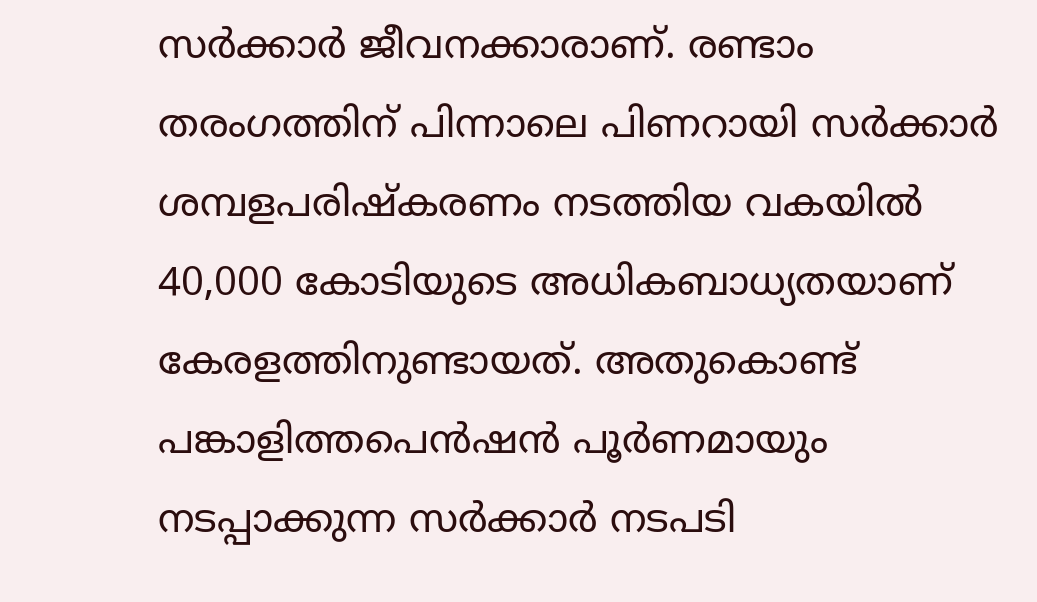സര്‍ക്കാര്‍ ജീവനക്കാരാണ്. രണ്ടാം തരംഗത്തിന് പിന്നാലെ പിണറായി സര്‍ക്കാര്‍ ശമ്പളപരിഷ്‌കരണം നടത്തിയ വകയില്‍ 40,000 കോടിയുടെ അധികബാധ്യതയാണ് കേരളത്തിനുണ്ടായത്. അതുകൊണ്ട് പങ്കാളിത്തപെന്‍ഷന്‍ പൂര്‍ണമായും നടപ്പാക്കുന്ന സര്‍ക്കാര്‍ നടപടി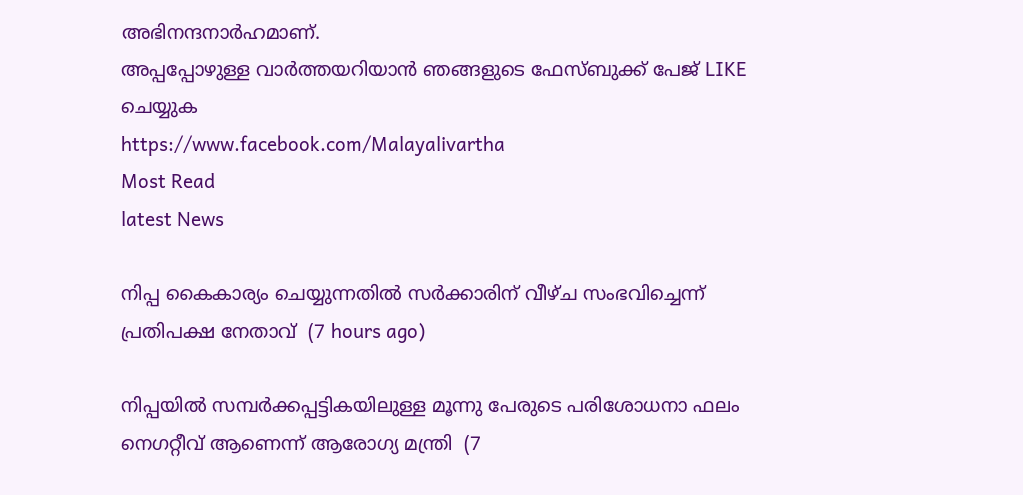അഭിനന്ദനാര്‍ഹമാണ്.
അപ്പപ്പോഴുള്ള വാര്‍ത്തയറിയാന്‍ ഞങ്ങളുടെ ഫേസ്‌ബുക്ക്‌ പേജ് LIKE ചെയ്യുക
https://www.facebook.com/Malayalivartha
Most Read
latest News

നിപ്പ കൈകാര്യം ചെയ്യുന്നതില്‍ സര്‍ക്കാരിന് വീഴ്ച സംഭവിച്ചെന്ന് പ്രതിപക്ഷ നേതാവ്  (7 hours ago)

നിപ്പയില്‍ സമ്പര്‍ക്കപ്പട്ടികയിലുള്ള മൂന്നു പേരുടെ പരിശോധനാ ഫലം നെഗറ്റീവ് ആണെന്ന് ആരോഗ്യ മന്ത്രി  (7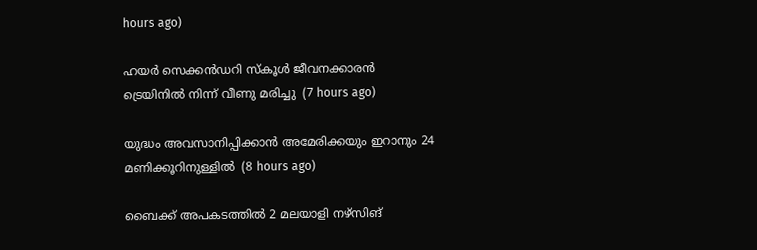hours ago)

ഹയര്‍ സെക്കന്‍ഡറി സ്‌കൂള്‍ ജീവനക്കാരന്‍ ട്രെയിനില്‍ നിന്ന് വീണു മരിച്ചു  (7 hours ago)

യുദ്ധം അവസാനിപ്പിക്കാന്‍ അമേരിക്കയും ഇറാനും 24 മണിക്കൂറിനുള്ളില്‍  (8 hours ago)

ബൈക്ക് അപകടത്തില്‍ 2 മലയാളി നഴ്‌സിങ്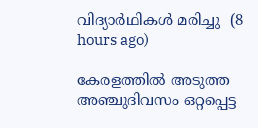വിദ്യാര്‍ഥികള്‍ മരിച്ചു  (8 hours ago)

കേരളത്തില്‍ അടുത്ത അഞ്ചുദിവസം ഒറ്റപ്പെട്ട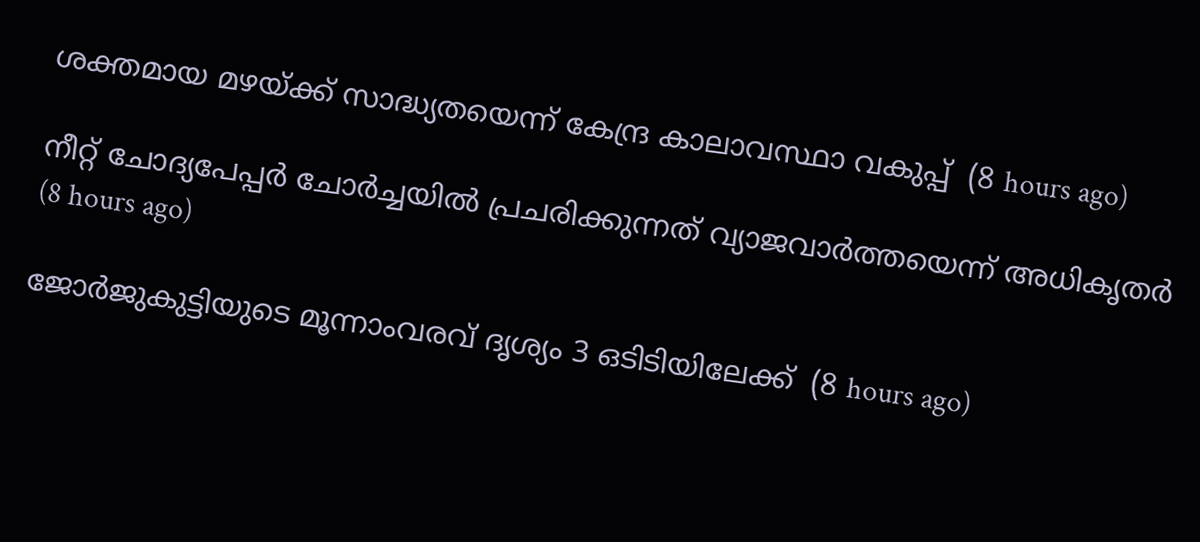ശക്തമായ മഴയ്ക്ക് സാദ്ധ്യതയെന്ന് കേന്ദ്ര കാലാവസ്ഥാ വകുപ്പ്  (8 hours ago)

നീറ്റ് ചോദ്യപേപ്പര്‍ ചോര്‍ച്ചയില്‍ പ്രചരിക്കുന്നത് വ്യാജവാര്‍ത്തയെന്ന് അധികൃതര്‍  (8 hours ago)

ജോര്‍ജുകുട്ടിയുടെ മൂന്നാംവരവ് ദൃശ്യം 3 ഒടിടിയിലേക്ക്  (8 hours ago)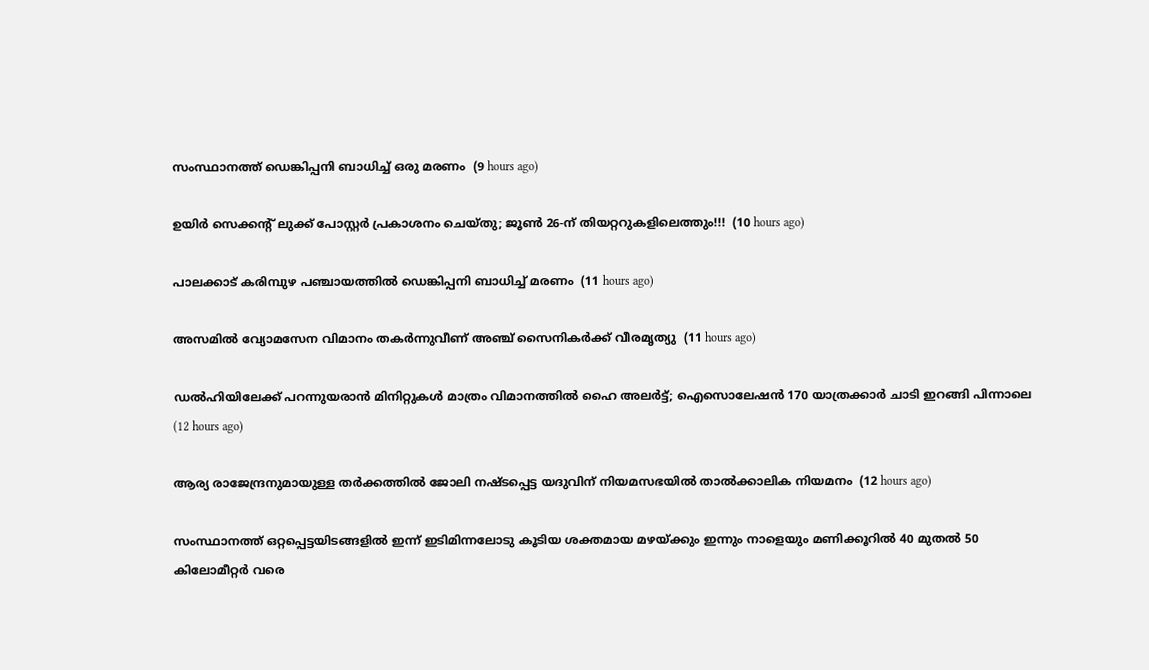സംസ്ഥാനത്ത് ഡെങ്കിപ്പനി ബാധിച്ച് ഒരു മരണം  (9 hours ago)

ഉയിർ സെക്കൻ്റ് ലുക്ക് പോസ്റ്റർ പ്രകാശനം ചെയ്തു; ജൂൺ 26-ന് തിയറ്ററുകളിലെത്തും!!!  (10 hours ago)

പാലക്കാട് കരിമ്പുഴ പഞ്ചായത്തിൽ ഡെങ്കിപ്പനി ബാധിച്ച് മരണം  (11 hours ago)

അസമിൽ വ്യോമസേന വിമാനം തകർന്നുവീണ് അഞ്ച് സൈനികർക്ക് വീരമൃത്യു  (11 hours ago)

ഡൽഹിയിലേക്ക് പറന്നുയരാൻ മിനിറ്റുകൾ മാത്രം വിമാനത്തിൽ ഹൈ അലർട്ട്; ഐസൊലേഷൻ 170 യാത്രക്കാർ ചാടി ഇറങ്ങി പിന്നാലെ  (12 hours ago)

ആര്യ രാജേന്ദ്രനുമായുള്ള തര്‍ക്കത്തില്‍ ജോലി നഷ്ടപ്പെട്ട യദുവിന് നിയമസഭയില്‍ താല്‍ക്കാലിക നിയമനം  (12 hours ago)

സംസ്ഥാനത്ത് ഒറ്റപ്പെട്ടയിടങ്ങളിൽ ഇന്ന് ഇടിമിന്നലോടു കൂടിയ ശക്തമായ മഴയ്‌ക്കും ഇന്നും നാളെയും മണിക്കൂറിൽ 40 മുതൽ 50 കിലോമീറ്റർ വരെ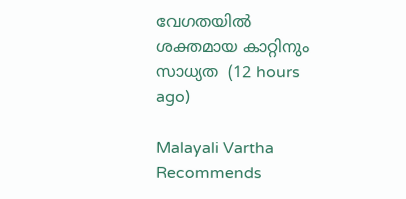വേഗതയിൽ ശക്തമായ കാറ്റിനും സാധ്യത  (12 hours ago)

Malayali Vartha Recommends